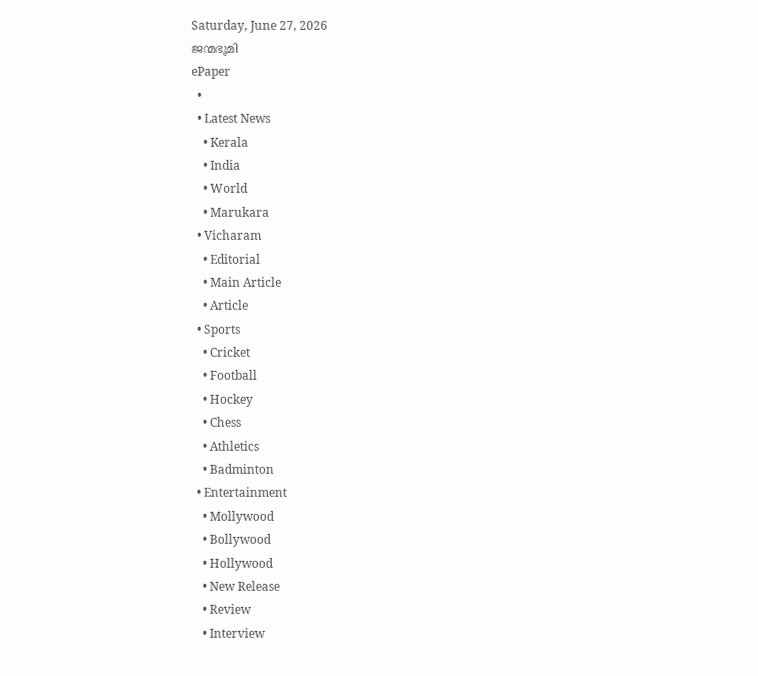Saturday, June 27, 2026
ജന്മഭൂമി
ePaper
  •
  • Latest News
    • Kerala
    • India
    • World
    • Marukara
  • Vicharam
    • Editorial
    • Main Article
    • Article
  • Sports
    • Cricket
    • Football
    • Hockey
    • Chess
    • Athletics
    • Badminton
  • Entertainment
    • Mollywood
    • Bollywood
    • Hollywood
    • New Release
    • Review
    • Interview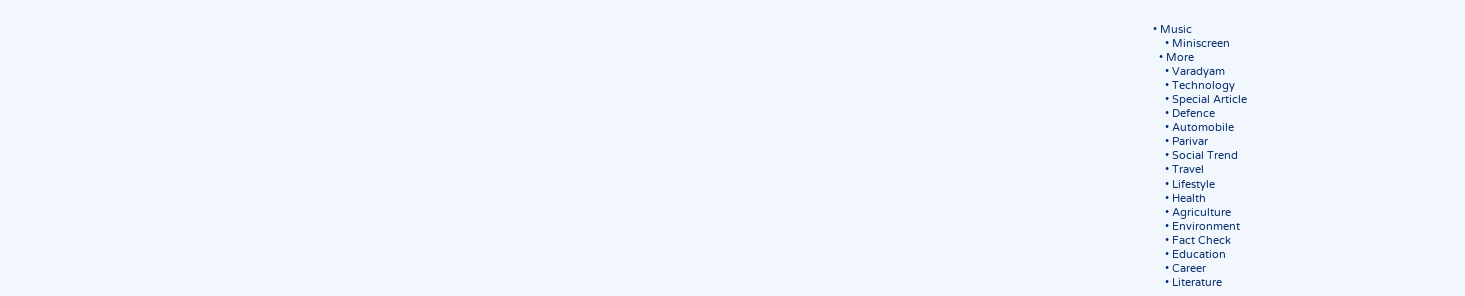• Music
    • Miniscreen
  • More
    • Varadyam
    • Technology
    • Special Article
    • Defence
    • Automobile
    • Parivar
    • Social Trend
    • Travel
    • Lifestyle
    • Health
    • Agriculture
    • Environment
    • Fact Check
    • Education
    • Career
    • Literature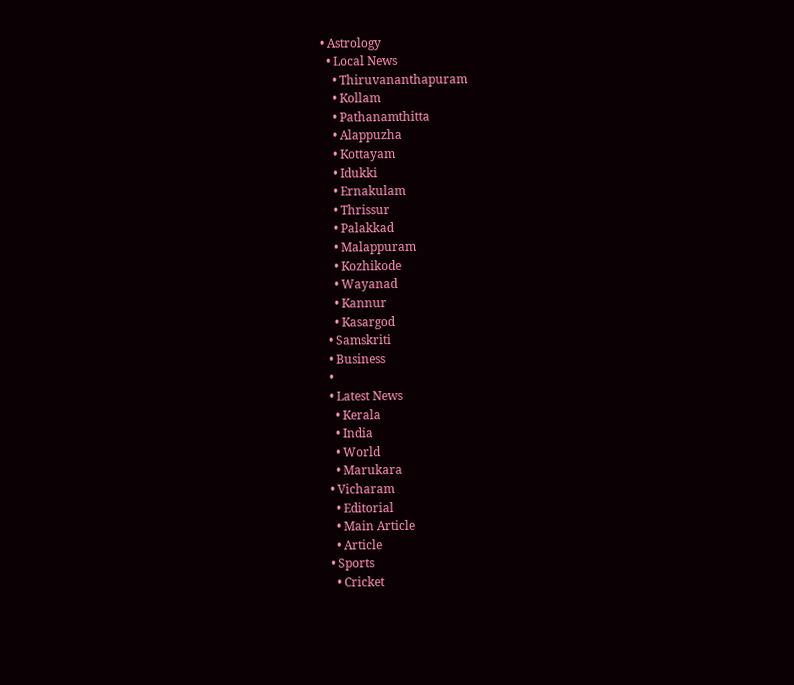• Astrology
  • Local News
    • Thiruvananthapuram
    • Kollam
    • Pathanamthitta
    • Alappuzha
    • Kottayam
    • Idukki
    • Ernakulam
    • Thrissur
    • Palakkad
    • Malappuram
    • Kozhikode
    • Wayanad
    • Kannur
    • Kasargod
  • Samskriti
  • Business
  •
  • Latest News
    • Kerala
    • India
    • World
    • Marukara
  • Vicharam
    • Editorial
    • Main Article
    • Article
  • Sports
    • Cricket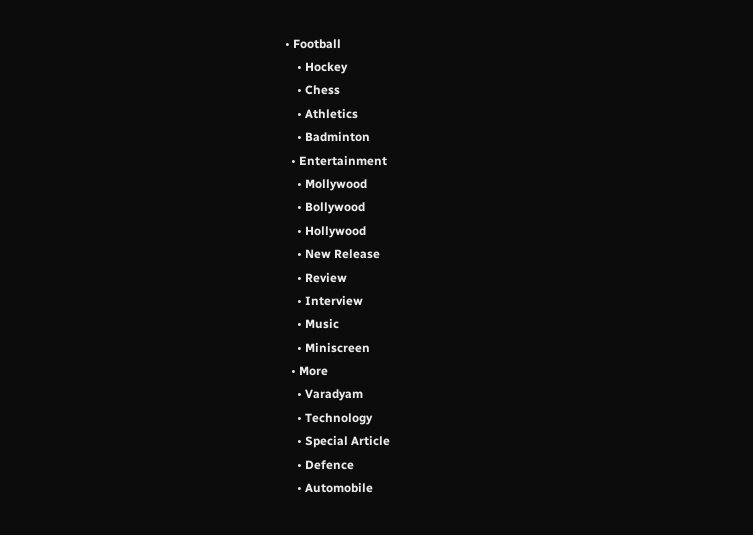• Football
    • Hockey
    • Chess
    • Athletics
    • Badminton
  • Entertainment
    • Mollywood
    • Bollywood
    • Hollywood
    • New Release
    • Review
    • Interview
    • Music
    • Miniscreen
  • More
    • Varadyam
    • Technology
    • Special Article
    • Defence
    • Automobile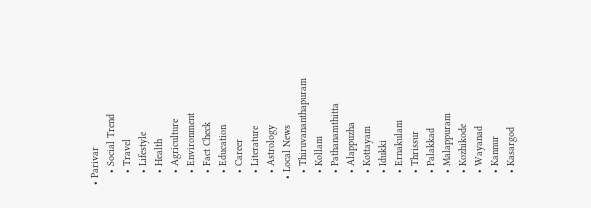• Parivar
    • Social Trend
    • Travel
    • Lifestyle
    • Health
    • Agriculture
    • Environment
    • Fact Check
    • Education
    • Career
    • Literature
    • Astrology
  • Local News
    • Thiruvananthapuram
    • Kollam
    • Pathanamthitta
    • Alappuzha
    • Kottayam
    • Idukki
    • Ernakulam
    • Thrissur
    • Palakkad
    • Malappuram
    • Kozhikode
    • Wayanad
    • Kannur
    • Kasargod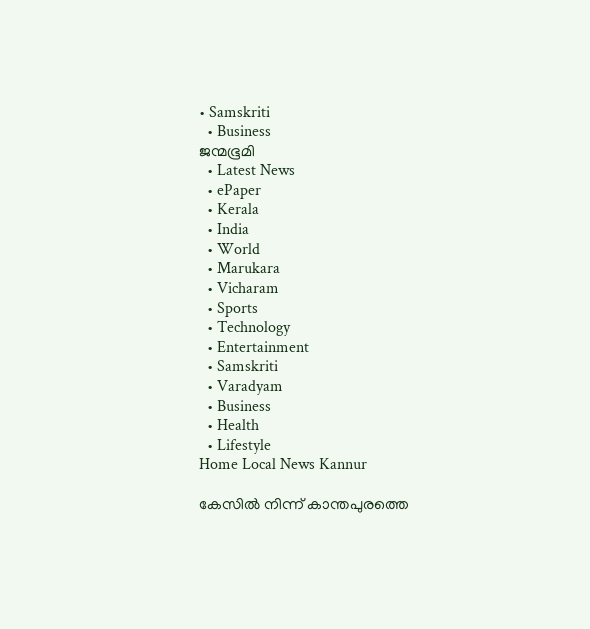• Samskriti
  • Business
ജന്മഭൂമി
  • Latest News
  • ePaper
  • Kerala
  • India
  • World
  • Marukara
  • Vicharam
  • Sports
  • Technology
  • Entertainment
  • Samskriti
  • Varadyam
  • Business
  • Health
  • Lifestyle
Home Local News Kannur

കേസില്‍ നിന്ന് കാന്തപുരത്തെ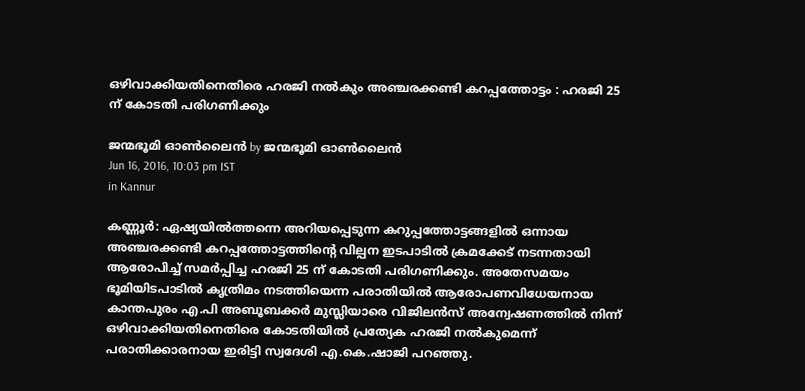ഒഴിവാക്കിയതിനെതിരെ ഹരജി നല്‍കും അഞ്ചരക്കണ്ടി കറപ്പത്തോട്ടം : ഹരജി 25 ന് കോടതി പരിഗണിക്കും

ജന്മഭൂമി ഓണ്‍ലൈന്‍ by ജന്മഭൂമി ഓണ്‍ലൈന്‍
Jun 16, 2016, 10:03 pm IST
in Kannur

കണ്ണൂര്‍: ഏഷ്യയില്‍ത്തന്നെ അറിയപ്പെടുന്ന കറുപ്പത്തോട്ടങ്ങളില്‍ ഒന്നായ അഞ്ചരക്കണ്ടി കറപ്പത്തോട്ടത്തിന്റെ വില്പന ഇടപാടില്‍ ക്രമക്കേട് നടന്നതായി ആരോപിച്ച് സമര്‍പ്പിച്ച ഹരജി 25 ന് കോടതി പരിഗണിക്കും. അതേസമയം ഭൂമിയിടപാടില്‍ കൃത്രിമം നടത്തിയെന്ന പരാതിയില്‍ ആരോപണവിധേയനായ കാന്തപുരം എ.പി അബൂബക്കര്‍ മുസ്ലിയാരെ വിജിലന്‍സ് അന്വേഷണത്തില്‍ നിന്ന് ഒഴിവാക്കിയതിനെതിരെ കോടതിയില്‍ പ്രത്യേക ഹരജി നല്‍കുമെന്ന് പരാതിക്കാരനായ ഇരിട്ടി സ്വദേശി എ.കെ.ഷാജി പറഞ്ഞു.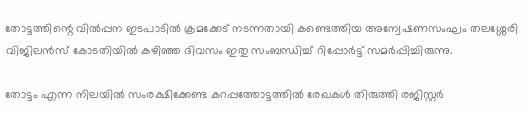തോട്ടത്തിന്റെ വില്‍പ്പന ഇടപാടില്‍ ക്രമക്കേട് നടന്നതായി കണ്ടെത്തിയ അന്വേഷണസംഘം തലശ്ശേരി വിജിലന്‍സ് കോടതിയില്‍ കഴിഞ്ഞ ദിവസം ഇതു സംബന്ധിച്ച് റിപ്പോര്‍ട്ട് സമര്‍പ്പിച്ചിരുന്നു.

തോട്ടം എന്ന നിലയില്‍ സംരക്ഷിക്കേണ്ട കറപ്പത്തോട്ടത്തില്‍ രേഖകള്‍ തിരുത്തി രജിസ്റ്റര്‍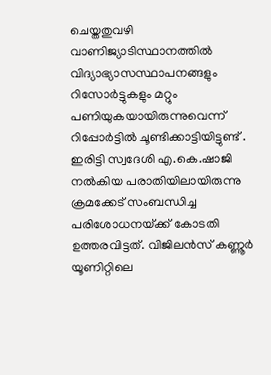ചെയ്തതുവഴി വാണിജ്യാടിസ്ഥാനത്തില്‍ വിദ്യാഭ്യാസസ്ഥാപനങ്ങളും റിസോര്‍ട്ടുകളും മറ്റും പണിയുകയായിരുന്നുവെന്ന് റിപ്പോര്‍ട്ടില്‍ ചൂണ്ടിക്കാട്ടിയിട്ടുണ്ട് . ഇരിട്ടി സ്വദേശി എ.കെ.ഷാജി നല്‍കിയ പരാതിയിലായിരുന്നു ക്രമക്കേട് സംബന്ധിച്ച പരിശോധനയ്‌ക്ക് കോടതി ഉത്തരവിട്ടത്. വിജിലന്‍സ് കണ്ണൂര്‍ യൂണിറ്റിലെ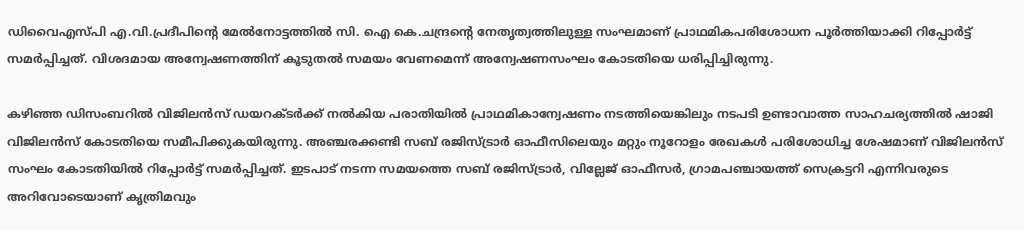ഡിവൈഎസ്പി എ.വി.പ്രദീപിന്റെ മേല്‍നോട്ടത്തില്‍ സി. ഐ കെ.ചന്ദ്രന്റെ നേതൃത്വത്തിലുള്ള സംഘമാണ് പ്രാഥമികപരിശോധന പൂര്‍ത്തിയാക്കി റിപ്പോര്‍ട്ട് സമര്‍പ്പിച്ചത്. വിശദമായ അന്വേഷണത്തിന് കൂടുതല്‍ സമയം വേണമെന്ന് അന്വേഷണസംഘം കോടതിയെ ധരിപ്പിച്ചിരുന്നു.

കഴിഞ്ഞ ഡിസംബറില്‍ വിജിലന്‍സ് ഡയറക്ടര്‍ക്ക് നല്‍കിയ പരാതിയില്‍ പ്രാഥമികാന്വേഷണം നടത്തിയെങ്കിലും നടപടി ഉണ്ടാവാത്ത സാഹചര്യത്തില്‍ ഷാജി വിജിലന്‍സ് കോടതിയെ സമീപിക്കുകയിരുന്നു. അഞ്ചരക്കണ്ടി സബ് രജിസ്ട്രാര്‍ ഓഫീസിലെയും മറ്റും നൂറോളം രേഖകള്‍ പരിശോധിച്ച ശേഷമാണ് വിജിലന്‍സ് സംഘം കോടതിയില്‍ റിപ്പോര്‍ട്ട് സമര്‍പ്പിച്ചത്. ഇടപാട് നടന്ന സമയത്തെ സബ് രജിസ്ട്രാര്‍, വില്ലേജ് ഓഫീസര്‍, ഗ്രാമപഞ്ചായത്ത് സെക്രട്ടറി എന്നിവരുടെ അറിവോടെയാണ് കൃത്രിമവും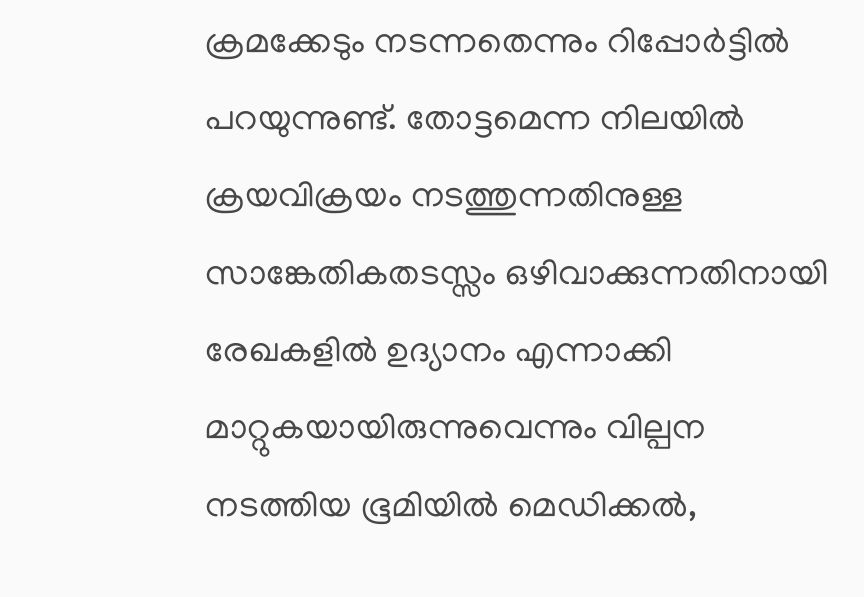ക്രമക്കേടും നടന്നതെന്നും റിപ്പോര്‍ട്ടില്‍ പറയുന്നുണ്ട്. തോട്ടമെന്ന നിലയില്‍ ക്രയവിക്രയം നടത്തുന്നതിനുള്ള സാങ്കേതികതടസ്സം ഒഴിവാക്കുന്നതിനായി രേഖകളില്‍ ഉദ്യാനം എന്നാക്കി മാറ്റുകയായിരുന്നുവെന്നും വില്പന നടത്തിയ ഭൂമിയില്‍ മെഡിക്കല്‍,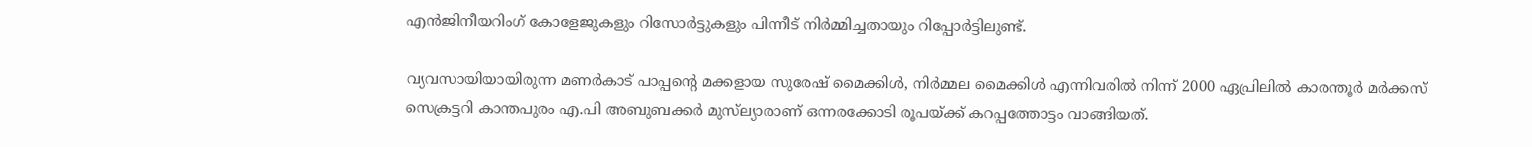എന്‍ജിനീയറിംഗ് കോളേജുകളും റിസോര്‍ട്ടുകളും പിന്നീട് നിര്‍മ്മിച്ചതായും റിപ്പോര്‍ട്ടിലുണ്ട്.

വ്യവസായിയായിരുന്ന മണര്‍കാട് പാപ്പന്റെ മക്കളായ സുരേഷ് മൈക്കിള്‍, നിര്‍മ്മല മൈക്കിള്‍ എന്നിവരില്‍ നിന്ന് 2000 ഏപ്രിലില്‍ കാരന്തൂര്‍ മര്‍ക്കസ് സെക്രട്ടറി കാന്തപുരം എ.പി അബുബക്കര്‍ മുസ്‌ല്യാരാണ് ഒന്നരക്കോടി രൂപയ്‌ക്ക് കറപ്പത്തോട്ടം വാങ്ങിയത്.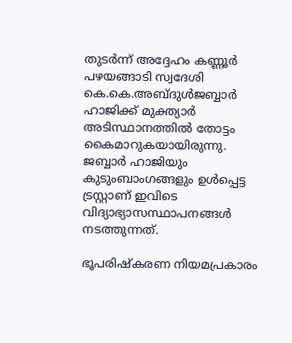തുടര്‍ന്ന് അദ്ദേഹം കണ്ണൂര്‍ പഴയങ്ങാടി സ്വദേശി കെ.കെ.അബ്ദുള്‍ജബ്ബാര്‍ ഹാജിക്ക് മുക്ത്യാര്‍ അടിസ്ഥാനത്തില്‍ തോട്ടം കൈമാറുകയായിരുന്നു. ജബ്ബാര്‍ ഹാജിയും കുടുംബാംഗങ്ങളും ഉള്‍പ്പെട്ട ട്രസ്റ്റാണ് ഇവിടെ വിദ്യാഭ്യാസസ്ഥാപനങ്ങള്‍ നടത്തുന്നത്.

ഭൂപരിഷ്‌കരണ നിയമപ്രകാരം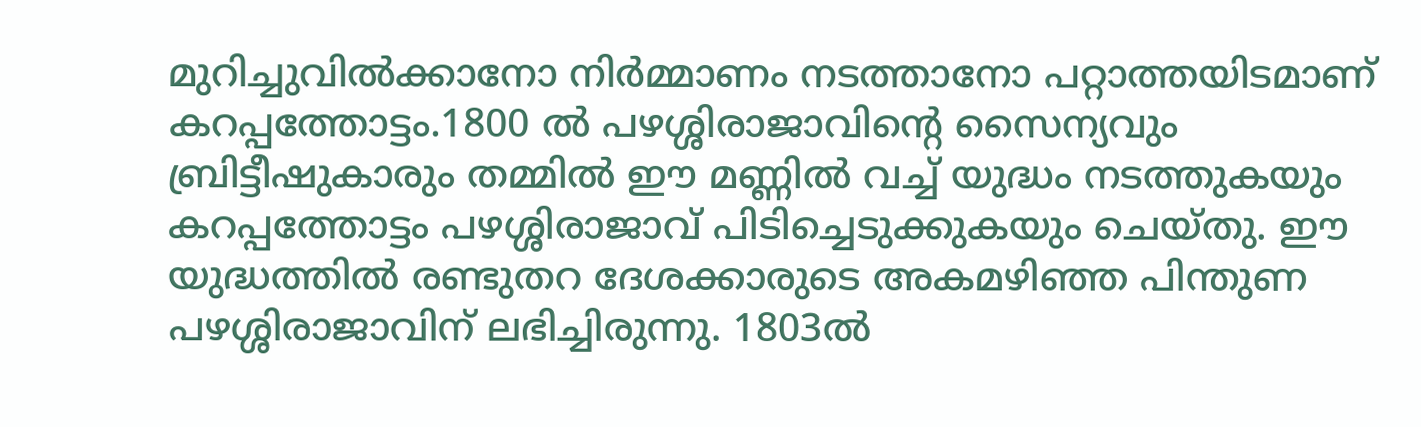മുറിച്ചുവില്‍ക്കാനോ നിര്‍മ്മാണം നടത്താനോ പറ്റാത്തയിടമാണ് കറപ്പത്തോട്ടം.1800 ല്‍ പഴശ്ശിരാജാവിന്റെ സൈന്യവും ബ്രിട്ടീഷുകാരും തമ്മില്‍ ഈ മണ്ണില്‍ വച്ച് യുദ്ധം നടത്തുകയും കറപ്പത്തോട്ടം പഴശ്ശിരാജാവ് പിടിച്ചെടുക്കുകയും ചെയ്തു. ഈ യുദ്ധത്തില്‍ രണ്ടുതറ ദേശക്കാരുടെ അകമഴിഞ്ഞ പിന്തുണ പഴശ്ശിരാജാവിന് ലഭിച്ചിരുന്നു. 1803ല്‍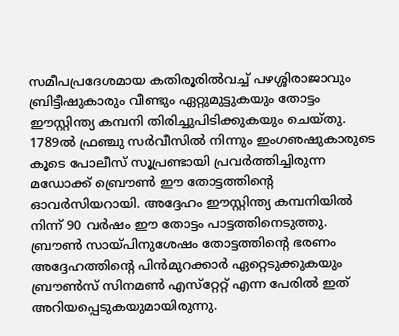സമീപപ്രദേശമായ കതിരൂരില്‍വച്ച് പഴശ്ശിരാജാവും ബ്രിട്ടീഷുകാരും വീണ്ടും ഏറ്റുമുട്ടുകയും തോട്ടം ഈസ്റ്റിന്ത്യ കമ്പനി തിരിച്ചുപിടിക്കുകയും ചെയ്തു. 1789ല്‍ ഫ്രഞ്ചു സര്‍വീസില്‍ നിന്നും ഇംഗഌഷുകാരുടെ കൂടെ പോലീസ് സൂപ്രണ്ടായി പ്രവര്‍ത്തിച്ചിരുന്ന മഡോക്ക് ബ്രൌണ്‍ ഈ തോട്ടത്തിന്റെ ഓവര്‍സിയറായി. അദ്ദേഹം ഈസ്റ്റിന്ത്യ കമ്പനിയില്‍ നിന്ന് 90 വര്‍ഷം ഈ തോട്ടം പാട്ടത്തിനെടുത്തു. ബ്രൗണ്‍ സായ്‌പിനുശേഷം തോട്ടത്തിന്റെ ഭരണം അദ്ദേഹത്തിന്റെ പിന്‍മുറക്കാര്‍ ഏറ്റെടുക്കുകയും ബ്രൗണ്‍സ് സിനമണ്‍ എസ്‌റ്റേറ്റ് എന്ന പേരില്‍ ഇത് അറിയപ്പെടുകയുമായിരുന്നു.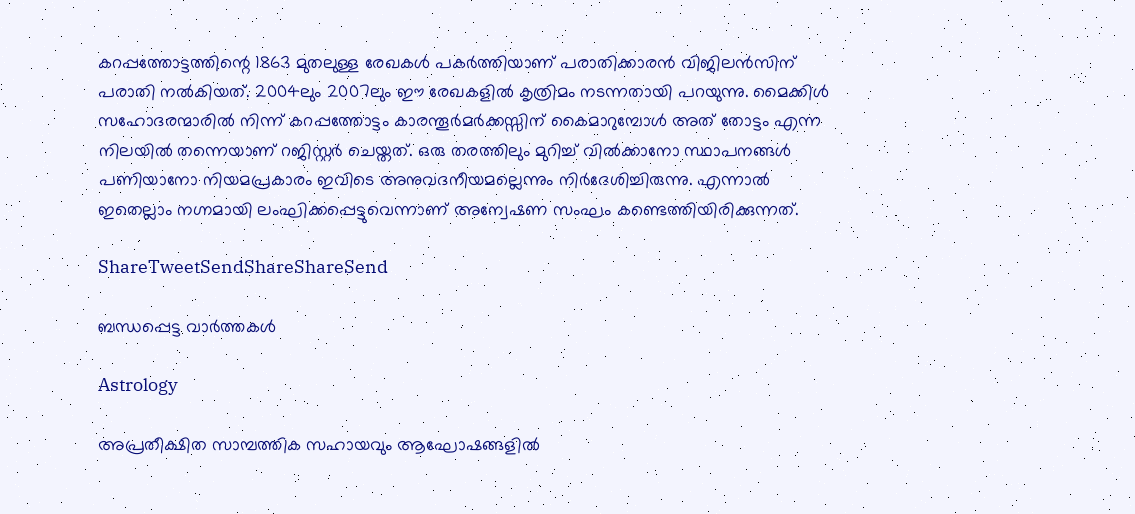കറപ്പത്തോട്ടത്തിന്റെ 1863 മുതലുള്ള രേഖകള്‍ പകര്‍ത്തിയാണ് പരാതിക്കാരന്‍ വിജിലന്‍സിന് പരാതി നല്‍കിയത്. 2004ലും 2007ലും ഈ രേഖകളില്‍ കൃത്രിമം നടന്നതായി പറയുന്നു. മൈക്കിള്‍ സഹോദരന്മാരില്‍ നിന്ന് കറപ്പത്തോട്ടം കാരന്തൂര്‍മര്‍ക്കസ്സിന് കൈമാറുമ്പോള്‍ അത് തോട്ടം എന്ന നിലയില്‍ തന്നെയാണ് റജിസ്റ്റര്‍ ചെയ്തത്. ഒരു തരത്തിലും മുറിച്ച് വില്‍ക്കാനോ സ്ഥാപനങ്ങള്‍ പണിയാനോ നിയമപ്രകാരം ഇവിടെ അനുവദനീയമല്ലെന്നും നിര്‍ദേശിച്ചിരുന്നു. എന്നാല്‍ ഇതെല്ലാം നഗ്നമായി ലംഘിക്കപ്പെട്ടുവെന്നാണ് അന്വേഷണ സംഘം കണ്ടെത്തിയിരിക്കുന്നത്.

ShareTweetSendShareShareSend

ബന്ധപ്പെട്ട വാര്‍ത്തകള്‍

Astrology

അപ്രതീക്ഷിത സാമ്പത്തിക സഹായവും ആഘോഷങ്ങളിൽ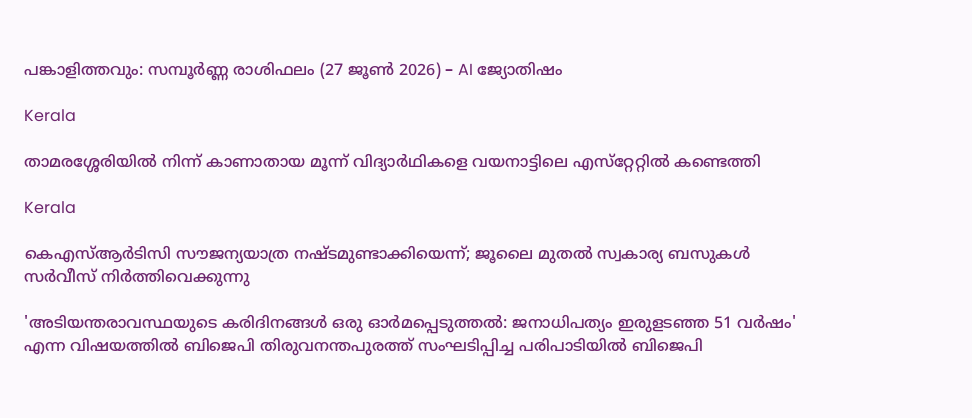പങ്കാളിത്തവും: സമ്പൂർണ്ണ രാശിഫലം (27 ജൂൺ 2026) – AI ജ്യോതിഷം

Kerala

താമരശ്ശേരിയില്‍ നിന്ന് കാണാതായ മൂന്ന് വിദ്യാര്‍ഥികളെ വയനാട്ടിലെ എസ്‌റ്റേറ്റില്‍ കണ്ടെത്തി

Kerala

കെഎസ്ആര്‍ടിസി സൗജന്യയാത്ര നഷ്ടമുണ്ടാക്കിയെന്ന്; ജൂലൈ മുതല്‍ സ്വകാര്യ ബസുകള്‍ സര്‍വീസ് നിര്‍ത്തിവെക്കുന്നു

'അടിയന്തരാവസ്ഥയുടെ കരിദിനങ്ങള്‍ ഒരു ഓര്‍മപ്പെടുത്തല്‍: ജനാധിപത്യം ഇരുളടഞ്ഞ 51 വര്‍ഷം' എന്ന വിഷയത്തില്‍ ബിജെപി തിരുവനന്തപുരത്ത് സംഘടിപ്പിച്ച പരിപാടിയില്‍ ബിജെപി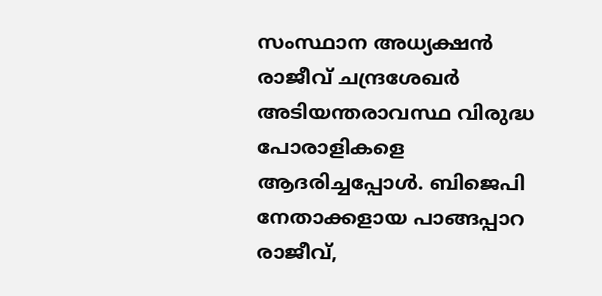സംസ്ഥാന അധ്യക്ഷന്‍ രാജീവ് ചന്ദ്രശേഖര്‍ അടിയന്തരാവസ്ഥ വിരുദ്ധ പോരാളികളെ ആദരിച്ചപ്പോള്‍. ബിജെപി നേതാക്കളായ പാങ്ങപ്പാറ രാജീവ്,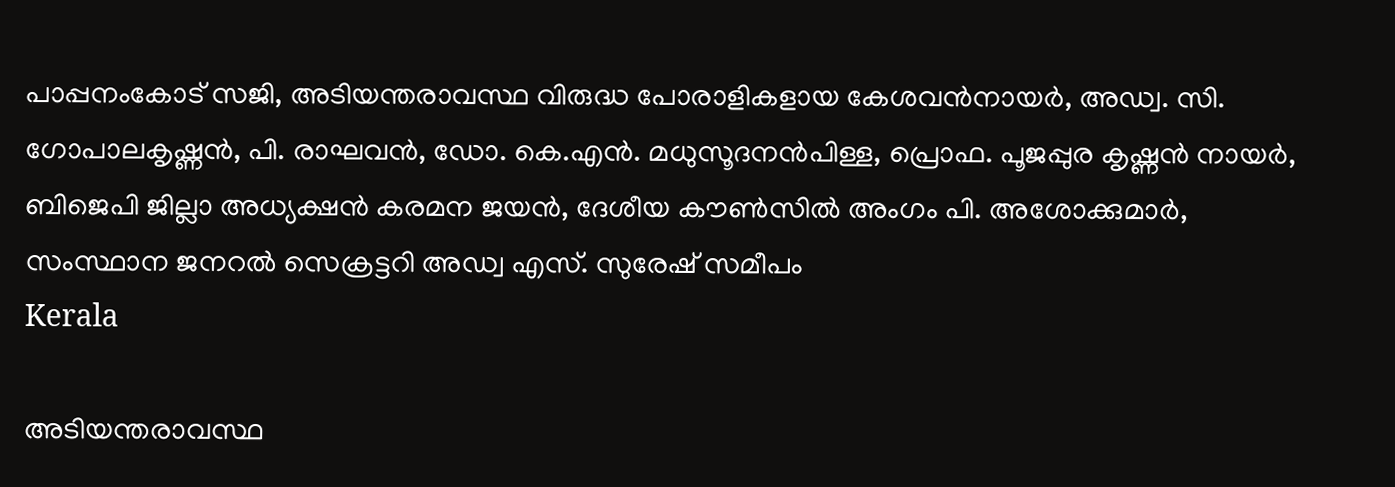പാപ്പനംകോട് സജി, അടിയന്തരാവസ്ഥ വിരുദ്ധ പോരാളികളായ കേശവന്‍നായര്‍, അഡ്വ. സി. ഗോപാലകൃഷ്ണന്‍, പി. രാഘവന്‍, ഡോ. കെ.എന്‍. മധുസൂദനന്‍പിള്ള, പ്രൊഫ. പൂജപ്പുര കൃഷ്ണന്‍ നായര്‍, ബിജെപി ജില്ലാ അധ്യക്ഷന്‍ കരമന ജയന്‍, ദേശീയ കൗണ്‍സില്‍ അംഗം പി. അശോക്കുമാര്‍, സംസ്ഥാന ജനറല്‍ സെക്രട്ടറി അഡ്വ എസ്. സുരേഷ് സമീപം
Kerala

അടിയന്തരാവസ്ഥ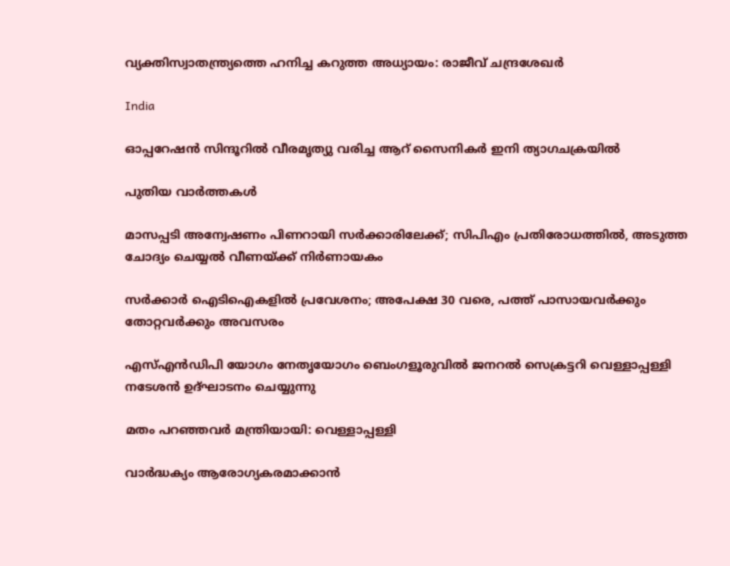വ്യക്തിസ്വാതന്ത്ര്യത്തെ ഹനിച്ച കറുത്ത അധ്യായം: രാജീവ് ചന്ദ്രശേഖര്‍

India

ഓപ്പറേഷന്‍ സിന്ദൂറില്‍ വീരമൃത്യു വരിച്ച ആറ് സൈനികര്‍ ഇനി ത്യാഗചക്രയില്‍

പുതിയ വാര്‍ത്തകള്‍

മാസപ്പടി അന്വേഷണം പിണറായി സര്‍ക്കാരിലേക്ക്; സിപിഎം പ്രതിരോധത്തില്‍, അടുത്ത ചോദ്യം ചെയ്യല്‍ വീണയ്‌ക്ക് നിര്‍ണായകം

സര്‍ക്കാര്‍ ഐടിഐകളില്‍ പ്രവേശനം; അപേക്ഷ 30 വരെ, പത്ത് പാസായവര്‍ക്കും തോറ്റവര്‍ക്കും അവസരം

എസ്എന്‍ഡിപി യോഗം നേതൃയോഗം ബെംഗളൂരുവില്‍ ജനറല്‍ സെക്രട്ടറി വെള്ളാപ്പള്ളി നടേശന്‍ ഉദ്ഘാടനം ചെയ്യുന്നു

മതം പറഞ്ഞവര്‍ മന്ത്രിയായി: വെള്ളാപ്പള്ളി

വാര്‍ദ്ധക്യം ആരോഗ്യകരമാക്കാന്‍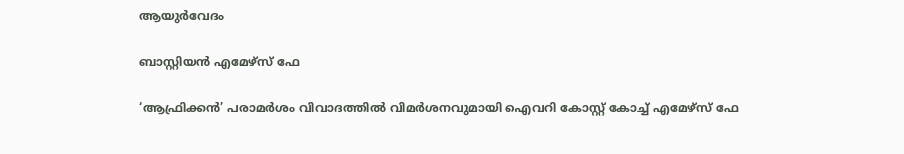ആയുര്‍വേദം

ബാസ്റ്റിയന്‍ എമേഴ്‌സ് ഫേ

‘ആഫ്രിക്കന്‍’ പരാമര്‍ശം വിവാദത്തില്‍ വിമര്‍ശനവുമായി ഐവറി കോസ്റ്റ് കോച്ച് എമേഴ്‌സ് ഫേ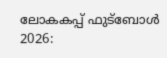ലോകകപ്പ് ഫുട്ബോള്‍ 2026: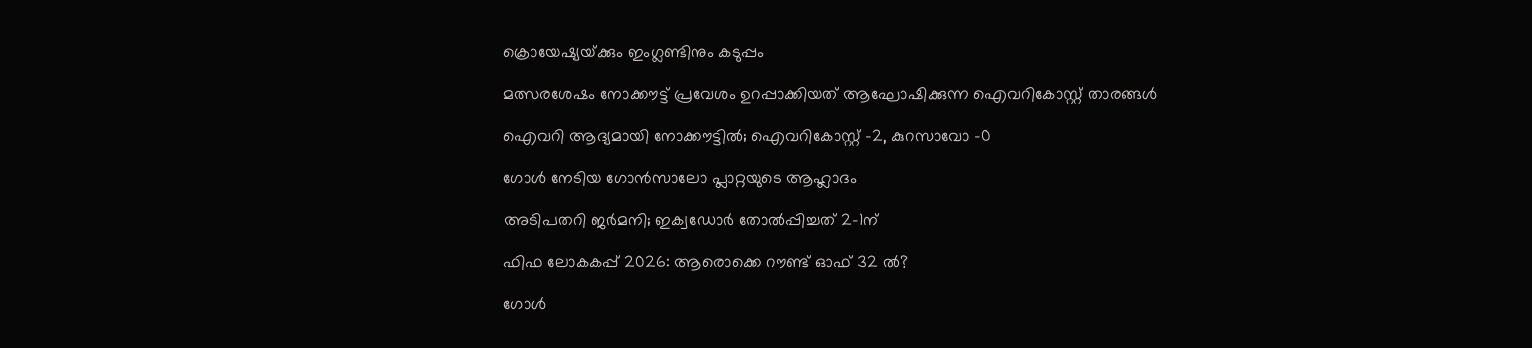ക്രൊയേഷ്യയ്‌ക്കും ഇംഗ്ലണ്ടിനും കടുപ്പം

മത്സരശേഷം നോക്കൗട്ട് പ്രവേശം ഉറപ്പാക്കിയത് ആഘോഷിക്കുന്ന ഐവറികോസ്റ്റ് താരങ്ങള്‍

ഐവറി ആദ്യമായി നോക്കൗട്ടില്‍; ഐവറികോസ്റ്റ് -2, കുറസാവോ -0

ഗോള്‍ നേടിയ ഗോന്‍സാലോ പ്ലാറ്റയുടെ ആഹ്ലാദം

അടിപതറി ജര്‍മനി; ഇക്വഡോര്‍ തോല്‍പ്പിച്ചത് 2-1ന്

ഫിഫ ലോകകപ്പ് 2026: ആരൊക്കെ റൗണ്ട് ഓഫ് 32 ല്‍?

ഗോള്‍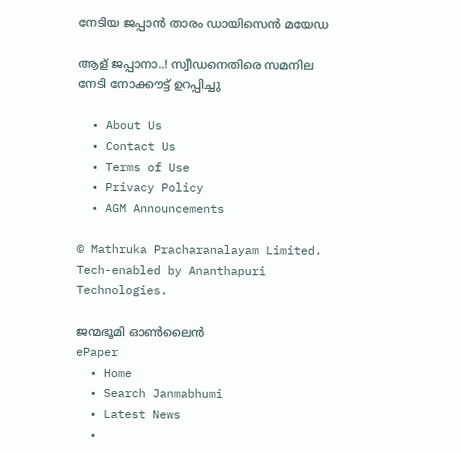നേടിയ ജപ്പാന്‍ താരം ഡായിസെന്‍ മയേഡ

ആള് ജപ്പാനാ..! സ്വീഡനെതിരെ സമനില നേടി നോക്കൗട്ട് ഉറപ്പിച്ചു

  • About Us
  • Contact Us
  • Terms of Use
  • Privacy Policy
  • AGM Announcements

© Mathruka Pracharanalayam Limited.
Tech-enabled by Ananthapuri Technologies.

ജന്മഭൂമി ഓണ്‍ലൈന്‍
ePaper
  • Home
  • Search Janmabhumi
  • Latest News
  •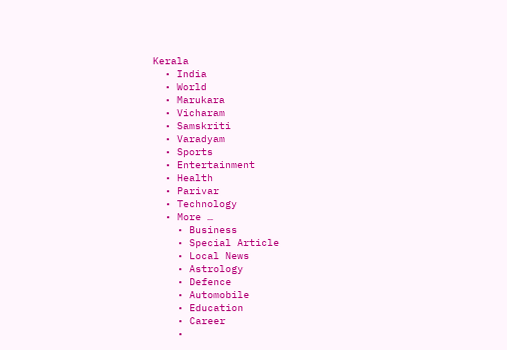Kerala
  • India
  • World
  • Marukara
  • Vicharam
  • Samskriti
  • Varadyam
  • Sports
  • Entertainment
  • Health
  • Parivar
  • Technology
  • More …
    • Business
    • Special Article
    • Local News
    • Astrology
    • Defence
    • Automobile
    • Education
    • Career
    •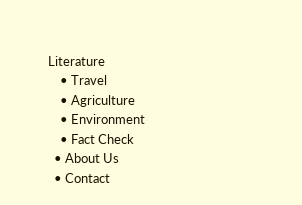Literature
    • Travel
    • Agriculture
    • Environment
    • Fact Check
  • About Us
  • Contact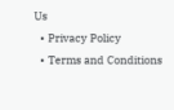Us
  • Privacy Policy
  • Terms and Conditions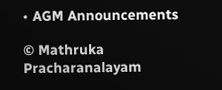• AGM Announcements

© Mathruka Pracharanalayam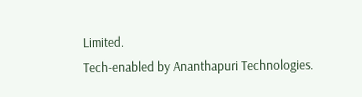Limited.
Tech-enabled by Ananthapuri Technologies.